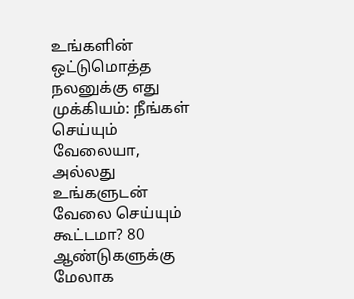உங்களின் ஒட்டுமொத்த நலனுக்கு எது முக்கியம்: நீங்கள் செய்யும் வேலையா, அல்லது உங்களுடன் வேலை செய்யும் கூட்டமா? 80 ஆண்டுகளுக்கு மேலாக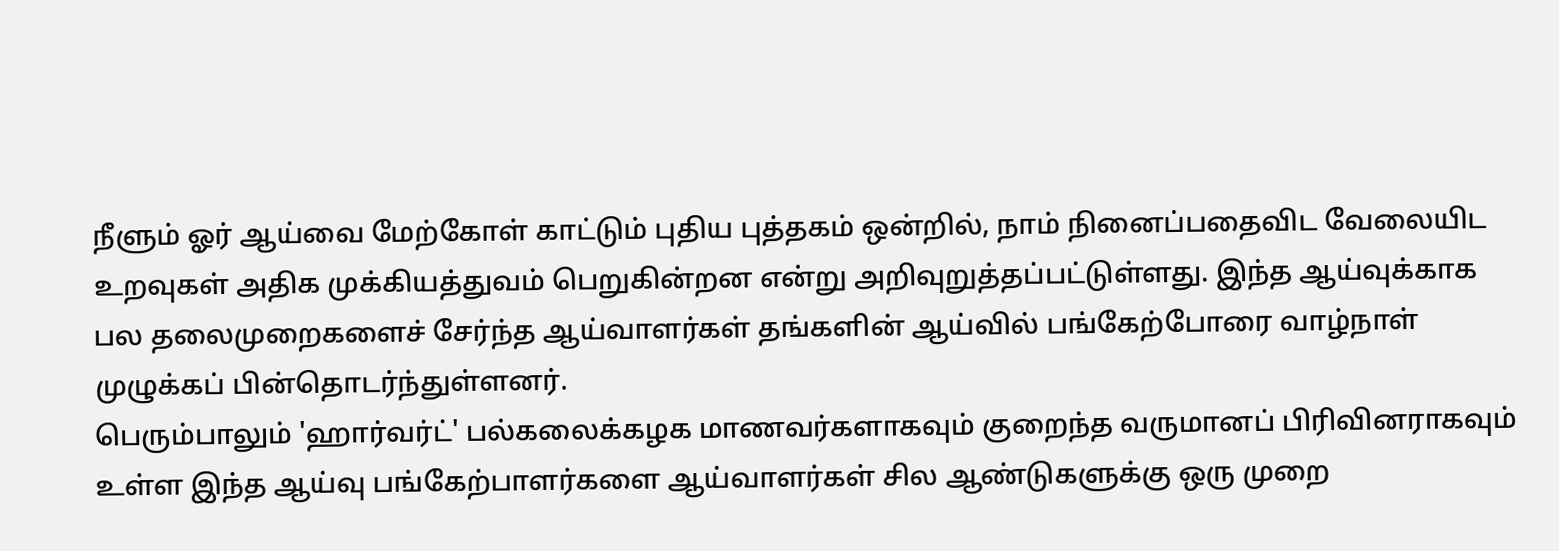நீளும் ஓர் ஆய்வை மேற்கோள் காட்டும் புதிய புத்தகம் ஒன்றில், நாம் நினைப்பதைவிட வேலையிட உறவுகள் அதிக முக்கியத்துவம் பெறுகின்றன என்று அறிவுறுத்தப்பட்டுள்ளது. இந்த ஆய்வுக்காக பல தலைமுறைகளைச் சேர்ந்த ஆய்வாளர்கள் தங்களின் ஆய்வில் பங்கேற்போரை வாழ்நாள் முழுக்கப் பின்தொடர்ந்துள்ளனர்.
பெரும்பாலும் 'ஹார்வர்ட்' பல்கலைக்கழக மாணவர்களாகவும் குறைந்த வருமானப் பிரிவினராகவும் உள்ள இந்த ஆய்வு பங்கேற்பாளர்களை ஆய்வாளர்கள் சில ஆண்டுகளுக்கு ஒரு முறை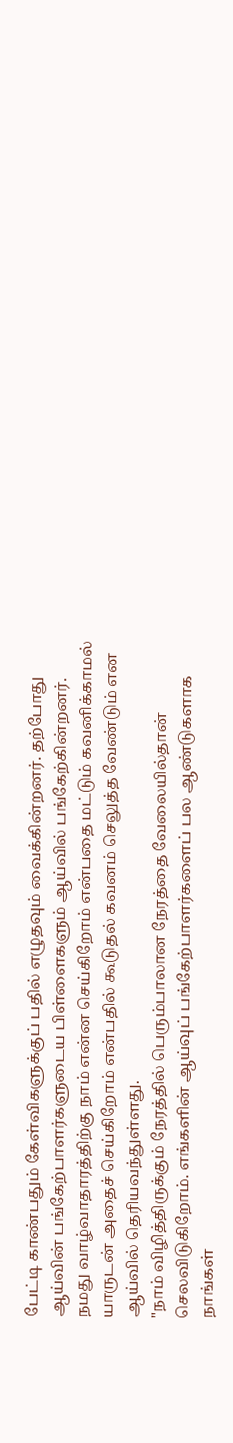பேட்டி காண்பதும் கேள்விகளுக்குப் பதில் எழுதவும் வைக்கின்றனர். தற்போது ஆய்வின் பங்கேற்பாளர்களுடைய பிள்ளைகளும் ஆய்வில் பங்கேற்கின்றனர்.
நமது வாழ்வாதாரத்திற்கு நாம் என்ன செய்கிறோம் என்பதை மட்டும் கவனிக்காமல் யாருடன் அதைச் செய்கிறோம் என்பதில் கூடுதல் கவனம் செலுத்த வேண்டும் என ஆய்வில் தெரியவந்துள்ளது.
"நாம் விழித்திருக்கும் நேரத்தில் பெரும்பாலான நேரத்தை வேலையில்தான் செலவிடுகிறோம். எங்களின் ஆய்வுப் பங்கேற்பாளர்களைப் பல ஆண்டுகளாக நாங்கள்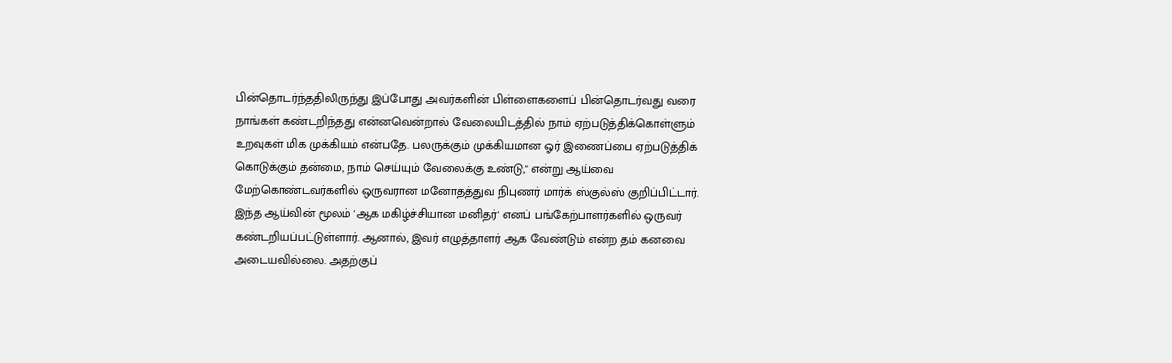பின்தொடர்ந்ததிலிருந்து இப்போது அவர்களின் பிள்ளைகளைப் பின்தொடர்வது வரை நாங்கள் கண்டறிந்தது என்னவென்றால் வேலையிடத்தில் நாம் ஏற்படுத்திக்கொள்ளும் உறவுகள் மிக முக்கியம் என்பதே. பலருக்கும் முக்கியமான ஓர் இணைப்பை ஏற்படுத்திக் கொடுக்கும் தன்மை, நாம் செய்யும் வேலைக்கு உண்டு," என்று ஆய்வை மேற்கொண்டவர்களில் ஒருவரான மனோதத்துவ நிபுணர் மார்க் ஸ்குல்ஸ் குறிப்பிட்டார்.
இந்த ஆய்வின் மூலம் 'ஆக மகிழ்ச்சியான மனிதர்' எனப் பங்கேற்பாளர்களில் ஒருவர் கண்டறியப்பட்டுள்ளார். ஆனால், இவர் எழுத்தாளர் ஆக வேண்டும் என்ற தம் கனவை அடையவில்லை. அதற்குப்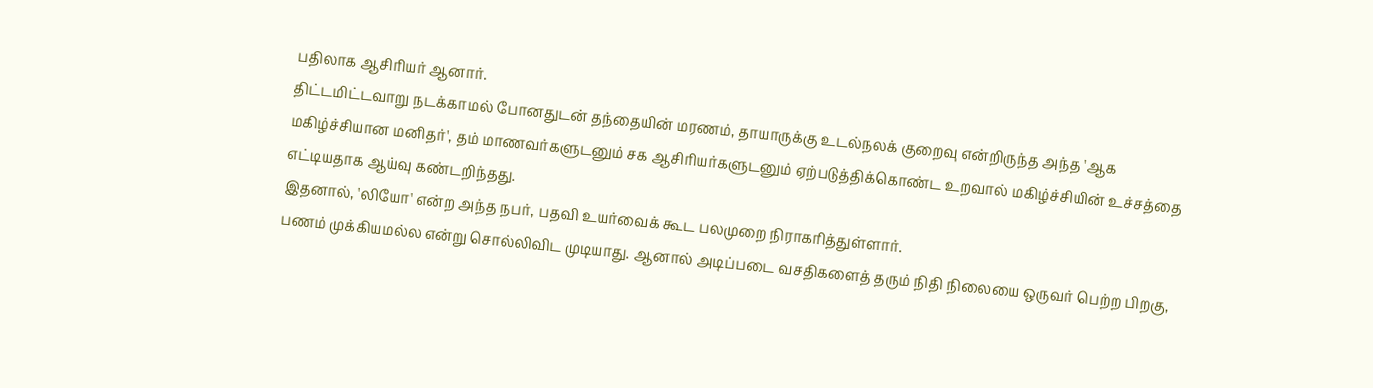பதிலாக ஆசிரியர் ஆனார்.
திட்டமிட்டவாறு நடக்காமல் போனதுடன் தந்தையின் மரணம், தாயாருக்கு உடல்நலக் குறைவு என்றிருந்த அந்த 'ஆக மகிழ்ச்சியான மனிதர்', தம் மாணவர்களுடனும் சக ஆசிரியர்களுடனும் ஏற்படுத்திக்கொண்ட உறவால் மகிழ்ச்சியின் உச்சத்தை எட்டியதாக ஆய்வு கண்டறிந்தது.
இதனால், 'லியோ' என்ற அந்த நபர், பதவி உயர்வைக் கூட பலமுறை நிராகரித்துள்ளார்.
பணம் முக்கியமல்ல என்று சொல்லிவிட முடியாது. ஆனால் அடிப்படை வசதிகளைத் தரும் நிதி நிலையை ஒருவர் பெற்ற பிறகு,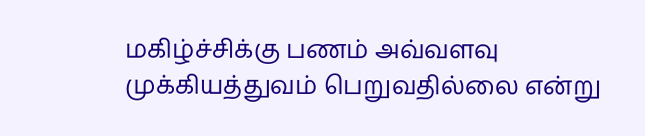மகிழ்ச்சிக்கு பணம் அவ்வளவு முக்கியத்துவம் பெறுவதில்லை என்று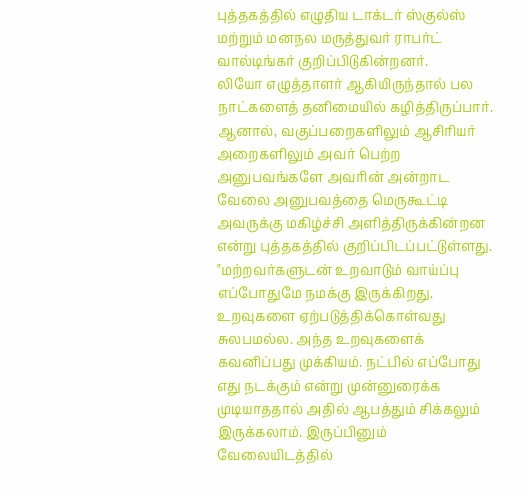புத்தகத்தில் எழுதிய டாக்டர் ஸ்குல்ஸ் மற்றும் மனநல மருத்துவர் ராபர்ட் வால்டிங்கர் குறிப்பிடுகின்றனர்.
லியோ எழுத்தாளர் ஆகியிருந்தால் பல நாட்களைத் தனிமையில் கழித்திருப்பார். ஆனால், வகுப்பறைகளிலும் ஆசிரியர் அறைகளிலும் அவர் பெற்ற அனுபவங்களே அவரின் அன்றாட வேலை அனுபவத்தை மெருகூட்டி அவருக்கு மகிழ்ச்சி அளித்திருக்கின்றன என்று புத்தகத்தில் குறிப்பிடப்பட்டுள்ளது.
"மற்றவர்களுடன் உறவாடும் வாய்ப்பு எப்போதுமே நமக்கு இருக்கிறது. உறவுகளை ஏற்படுத்திக்கொள்வது சுலபமல்ல. அந்த உறவுகளைக் கவனிப்பது முக்கியம். நட்பில் எப்போது எது நடக்கும் என்று முன்னுரைக்க முடியாததால் அதில் ஆபத்தும் சிக்கலும் இருக்கலாம். இருப்பினும் வேலையிடத்தில்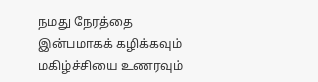நமது நேரத்தை இன்பமாகக் கழிக்கவும் மகிழ்ச்சியை உணரவும்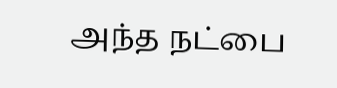அந்த நட்பை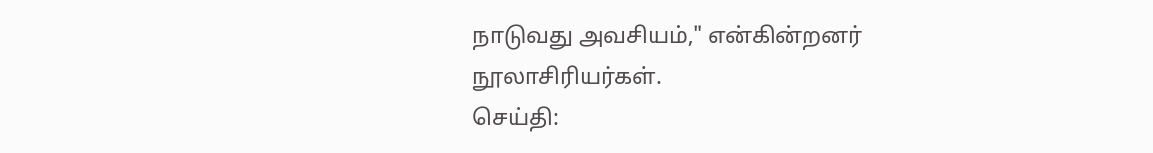நாடுவது அவசியம்," என்கின்றனர் நூலாசிரியர்கள்.
செய்தி: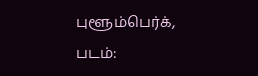புளூம்பெர்க்,
படம்: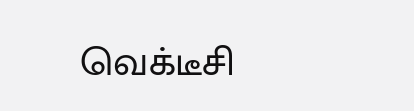வெக்டீசி